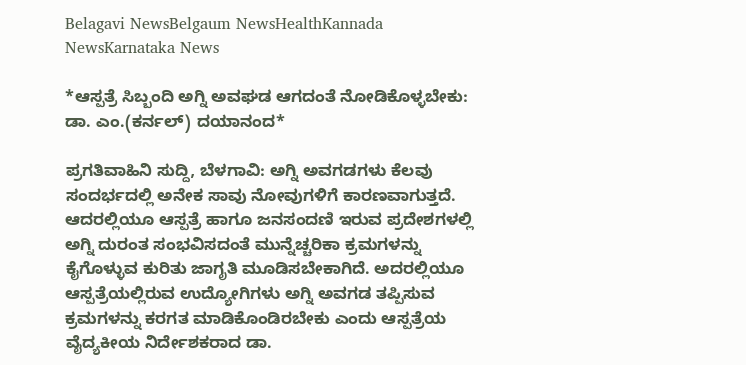Belagavi NewsBelgaum NewsHealthKannada NewsKarnataka News

*ಆಸ್ಪತ್ರೆ ಸಿಬ್ಬಂದಿ ಅಗ್ನಿ ಅವಘಡ ಆಗದಂತೆ ನೋಡಿಕೊಳ್ಳಬೇಕು: ಡಾ. ಎಂ.(ಕರ್ನಲ್) ದಯಾನಂದ*

ಪ್ರಗತಿವಾಹಿನಿ ಸುದ್ದಿ, ಬೆಳಗಾವಿ: ಅಗ್ನಿ ಅವಗಡಗಳು ಕೆಲವು ಸಂದರ್ಭದಲ್ಲಿ ಅನೇಕ ಸಾವು ನೋವುಗಳಿಗೆ ಕಾರಣವಾಗುತ್ತದೆ. ಆದರಲ್ಲಿಯೂ ಆಸ್ಪತ್ರೆ ಹಾಗೂ ಜನಸಂದಣಿ ಇರುವ ಪ್ರದೇಶಗಳಲ್ಲಿ ಅಗ್ನಿ ದುರಂತ ಸಂಭವಿಸದಂತೆ ಮುನ್ನೆಚ್ಚರಿಕಾ ಕ್ರಮಗಳನ್ನು ಕೈಗೊಳ್ಳುವ ಕುರಿತು ಜಾಗೃತಿ ಮೂಡಿಸಬೇಕಾಗಿದೆ. ಅದರಲ್ಲಿಯೂ ಆಸ್ಪತ್ರೆಯಲ್ಲಿರುವ ಉದ್ಯೋಗಿಗಳು ಅಗ್ನಿ ಅವಗಡ ತಪ್ಪಿಸುವ ಕ್ರಮಗಳನ್ನು ಕರಗತ ಮಾಡಿಕೊಂಡಿರಬೇಕು ಎಂದು ಆಸ್ಪತ್ರೆಯ ವೈದ್ಯಕೀಯ ನಿರ್ದೇಶಕರಾದ ಡಾ.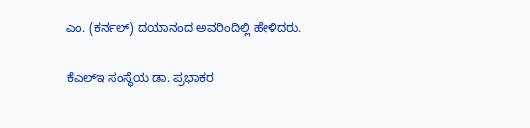ಎಂ. (ಕರ್ನಲ್) ದಯಾನಂದ ಅವರಿಂದಿಲ್ಲಿ ಹೇಳಿದರು.

ಕೆಎಲ್‌ಇ ಸಂಸ್ಥೆಯ ಡಾ. ಪ್ರಭಾಕರ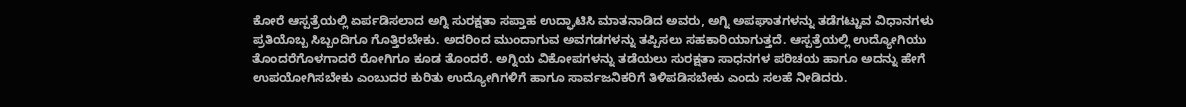ಕೋರೆ ಆಸ್ಪತ್ರೆಯಲ್ಲಿ ಏರ್ಪಡಿಸಲಾದ ಅಗ್ನಿ ಸುರಕ್ಷತಾ ಸಪ್ತಾಹ ಉದ್ಘಾಟಿಸಿ ಮಾತನಾಡಿದ ಅವರು, ಅಗ್ನಿ ಅಪಘಾತಗಳನ್ನು ತಡೆಗಟ್ಟುವ ವಿಧಾನಗಳು ಪ್ರತಿಯೊಬ್ಬ ಸಿಬ್ಬಂದಿಗೂ ಗೊತ್ತಿರಬೇಕು. ಅದರಿಂದ ಮುಂದಾಗುವ ಅವಗಡಗಳನ್ನು ತಪ್ಪಿಸಲು ಸಹಕಾರಿಯಾಗುತ್ತದೆ. ಆಸ್ಪತ್ರೆಯಲ್ಲಿ ಉದ್ಯೋಗಿಯು ತೊಂದರೆಗೊಳಗಾದರೆ ರೋಗಿಗೂ ಕೂಡ ತೊಂದರೆ. ಅಗ್ನಿಯ ವಿಕೋಪಗಳನ್ನು ತಡೆಯಲು ಸುರಕ್ಷತಾ ಸಾಧನಗಳ ಪರಿಚಯ ಹಾಗೂ ಅದನ್ನು ಹೇಗೆ ಉಪಯೋಗಿಸಬೇಕು ಎಂಬುದರ ಕುರಿತು ಉದ್ಯೋಗಿಗಳಿಗೆ ಹಾಗೂ ಸಾರ್ವಜನಿಕರಿಗೆ ತಿಳಿಪಡಿಸಬೇಕು ಎಂದು ಸಲಹೆ ನೀಡಿದರು.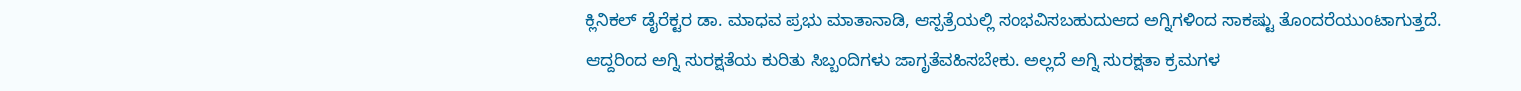ಕ್ಲಿನಿಕಲ್‌ ಡೈರೆಕ್ಟರ ಡಾ. ಮಾಧವ ಪ್ರಭು ಮಾತಾನಾಡಿ, ಆಸ್ಪತ್ರೆಯಲ್ಲಿ ಸಂಭವಿಸಬಹುದುಆದ ಅಗ್ನಿಗಳಿಂದ ಸಾಕಷ್ಟು ತೊಂದರೆಯುಂಟಾಗುತ್ತದೆ. ಆದ್ದರಿಂದ ಅಗ್ನಿ ಸುರಕ್ಷತೆಯ ಕುರಿತು ಸಿಬ್ಬಂದಿಗಳು ಜಾಗೃತೆವಹಿಸಬೇಕು. ಅಲ್ಲದೆ ಅಗ್ನಿ ಸುರಕ್ಷತಾ ಕ್ರಮಗಳ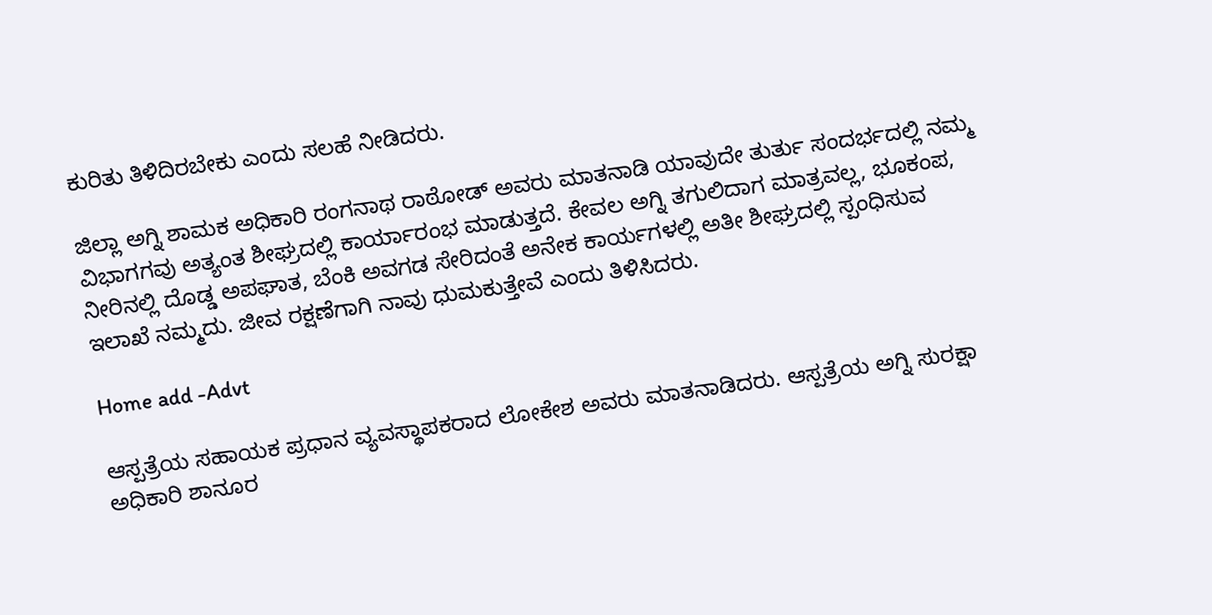ಕುರಿತು ತಿಳಿದಿರಬೇಕು ಎಂದು ಸಲಹೆ ನೀಡಿದರು.

ಜಿಲ್ಲಾ ಅಗ್ನಿ ಶಾಮಕ ಅಧಿಕಾರಿ ರಂಗನಾಥ ರಾಠೋಡ್ ಅವರು ಮಾತನಾಡಿ ಯಾವುದೇ ತುರ್ತು ಸಂದರ್ಭದಲ್ಲಿ ನಮ್ಮ ವಿಭಾಗಗವು ಅತ್ಯಂತ ಶೀಘ್ರದಲ್ಲಿ ಕಾರ್ಯಾರಂಭ ಮಾಡುತ್ತದೆ. ಕೇವಲ ಅಗ್ನಿ ತಗುಲಿದಾಗ ಮಾತ್ರವಲ್ಲ, ಭೂಕಂಪ, ನೀರಿನಲ್ಲಿ ದೊಡ್ಡ ಅಪಘಾತ, ಬೆಂಕಿ ಅವಗಡ ಸೇರಿದಂತೆ ಅನೇಕ ಕಾರ್ಯಗಳಲ್ಲಿ ಅತೀ ಶೀಘ್ರದಲ್ಲಿ ಸ್ಪಂಧಿಸುವ ಇಲಾಖೆ ನಮ್ಮದು. ಜೀವ ರಕ್ಷಣೆಗಾಗಿ ನಾವು ಧುಮಕುತ್ತೇವೆ ಎಂದು ತಿಳಿಸಿದರು.

Home add -Advt

ಆಸ್ಪತ್ರೆಯ ಸಹಾಯಕ ಪ್ರಧಾನ ವ್ಯವಸ್ಥಾಪಕರಾದ ಲೋಕೇಶ ಅವರು ಮಾತನಾಡಿದರು. ಆಸ್ಪತ್ರೆಯ ಅಗ್ನಿ ಸುರಕ್ಷಾ ಅಧಿಕಾರಿ ಶಾನೂರ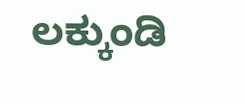ಲಕ್ಕುಂಡಿ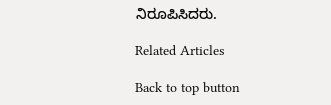ನಿರೂಪಿಸಿದರು.

Related Articles

Back to top button